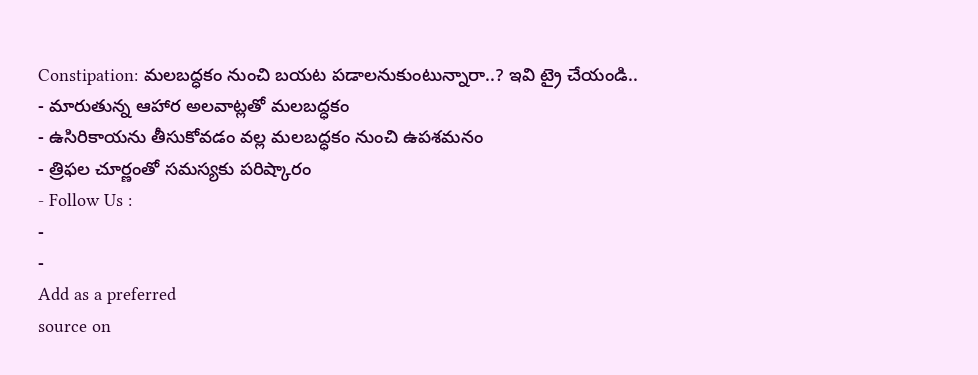Constipation: మలబద్ధకం నుంచి బయట పడాలనుకుంటున్నారా..? ఇవి ట్రై చేయండి..
- మారుతున్న ఆహార అలవాట్లతో మలబద్ధకం
- ఉసిరికాయను తీసుకోవడం వల్ల మలబద్ధకం నుంచి ఉపశమనం
- త్రిఫల చూర్ణంతో సమస్యకు పరిష్కారం
- Follow Us :
-
-
Add as a preferred
source on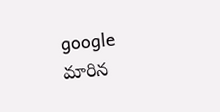google
మారిన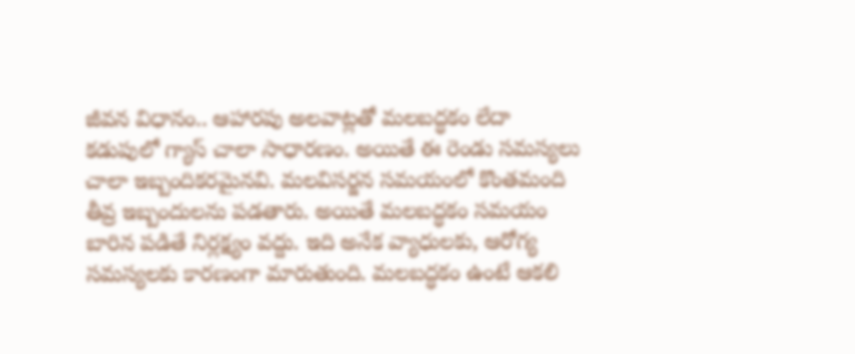జీవన విధానం.. ఆహారపు అలవాట్లతో మలబద్ధకం లేదా కడుపులో గ్యాస్ చాలా సాధారణం. అయితే ఈ రెండు సమస్యలు చాలా ఇబ్బందికరమైనవి. మలవిసర్జన సమయంలో కొంతమంది తీవ్ర ఇబ్బందులను పడతారు. అయితే మలబద్ధకం సమయం బారిన పడితే నిర్లక్ష్యం వద్దు. ఇది అనేక వ్యాధులకు, ఆరోగ్య సమస్యలకు కారణంగా మారుతుంది. మలబద్ధకం ఉంటే ఆకలి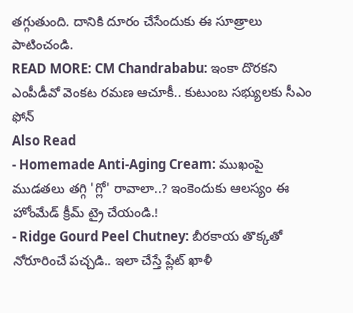తగ్గుతుంది. దానికి దూరం చేసేందుకు ఈ సూత్రాలు పాటించండి.
READ MORE: CM Chandrababu: ఇంకా దొరకని ఎంపీడీవో వెంకట రమణ ఆచూకీ.. కుటుంబ సభ్యులకు సీఎం ఫోన్
Also Read
- Homemade Anti-Aging Cream: ముఖంపై ముడతలు తగ్గి 'గ్లో' రావాలా..? ఇంకెందుకు ఆలస్యం ఈ హోంమేడ్ క్రీమ్ ట్రై చేయండి.!
- Ridge Gourd Peel Chutney: బీరకాయ తొక్కతో నోరూరించే పచ్చడి.. ఇలా చేస్తే ప్లేట్ ఖాళీ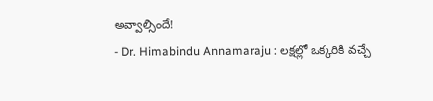అవ్వాల్సిందే!
- Dr. Himabindu Annamaraju : లక్షల్లో ఒక్కరికి వచ్చే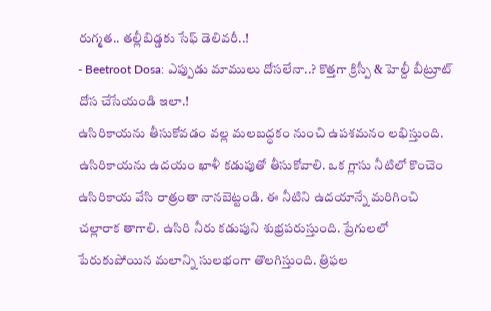రుగ్మత.. తల్లీబిడ్డకు సేఫ్ డెలివరీ..!
- Beetroot Dosa: ఎప్పుడు మాములు దోసలేనా..? కొత్తగా క్రిస్పీ & హెల్దీ బీట్రూట్ దోస చేసేయండి ఇలా.!
ఉసిరికాయను తీసుకోవడం వల్ల మలబద్ధకం నుంచి ఉపశమనం లభిస్తుంది. ఉసిరికాయను ఉదయం ఖాళీ కడుపుతో తీసుకోవాలి. ఒక గ్లాసు నీటిలో కొంచెం ఉసిరికాయ వేసి రాత్రంతా నానబెట్టండి. ఈ నీటిని ఉదయాన్నే మరిగించి చల్లారాక తాగాలి. ఉసిరి నీరు కడుపుని శుభ్రపరుస్తుంది. ప్రేగులలో పేరుకుపోయిన మలాన్ని సులభంగా తొలగిస్తుంది. త్రిఫల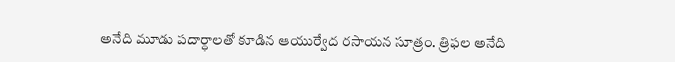అనేది మూడు పదార్ధాలతో కూడిన ఆయుర్వేద రసాయన సూత్రం. త్రిఫల అనేది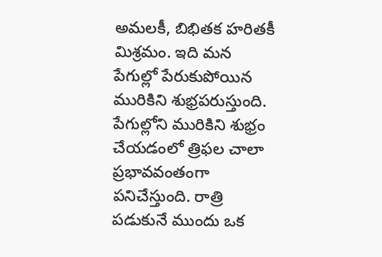అమలకీ, బిభితక హరితకీ మిశ్రమం. ఇది మన పేగుల్లో పేరుకుపోయిన మురికిని శుభ్రపరుస్తుంది. పేగుల్లోని మురికిని శుభ్రం చేయడంలో త్రిఫల చాలా ప్రభావవంతంగా పనిచేస్తుంది. రాత్రి పడుకునే ముందు ఒక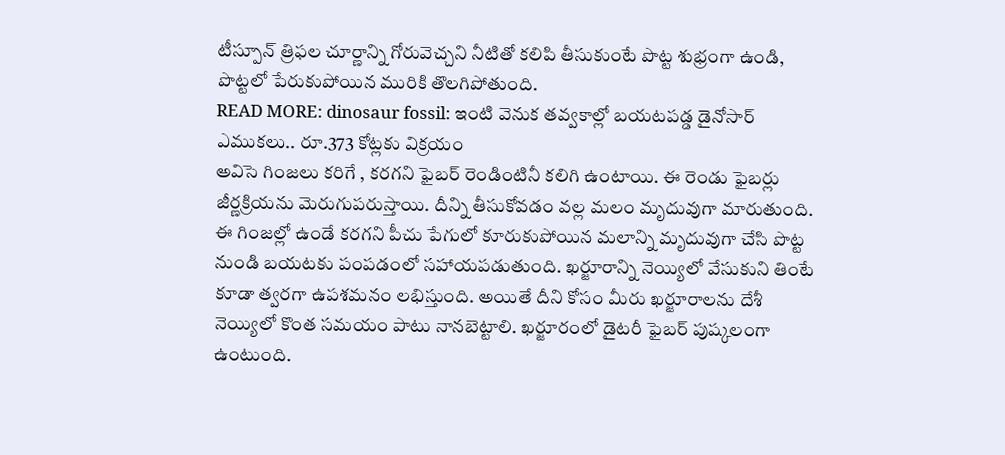టీస్పూన్ త్రిఫల చూర్ణాన్ని గోరువెచ్చని నీటితో కలిపి తీసుకుంటే పొట్ట శుభ్రంగా ఉండి, పొట్టలో పేరుకుపోయిన మురికి తొలగిపోతుంది.
READ MORE: dinosaur fossil: ఇంటి వెనుక తవ్వకాల్లో బయటపడ్డ డైనోసార్ ఎముకలు.. రూ.373 కోట్లకు విక్రయం
అవిసె గింజలు కరిగే , కరగని ఫైబర్ రెండింటినీ కలిగి ఉంటాయి. ఈ రెండు ఫైబర్లు జీర్ణక్రియను మెరుగుపరుస్తాయి. దీన్ని తీసుకోవడం వల్ల మలం మృదువుగా మారుతుంది. ఈ గింజల్లో ఉండే కరగని పీచు పేగులో కూరుకుపోయిన మలాన్ని మృదువుగా చేసి పొట్ట నుండి బయటకు పంపడంలో సహాయపడుతుంది. ఖర్జూరాన్ని నెయ్యిలో వేసుకుని తింటే కూడా త్వరగా ఉపశమనం లభిస్తుంది. అయితే దీని కోసం మీరు ఖర్జూరాలను దేశీ నెయ్యిలో కొంత సమయం పాటు నానబెట్టాలి. ఖర్జూరంలో డైటరీ ఫైబర్ పుష్కలంగా ఉంటుంది.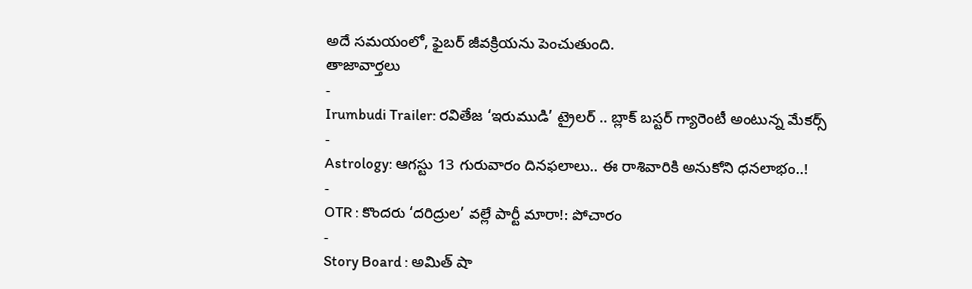అదే సమయంలో, ఫైబర్ జీవక్రియను పెంచుతుంది.
తాజావార్తలు
-
Irumbudi Trailer: రవితేజ ‘ఇరుముడి’ ట్రైలర్ .. బ్లాక్ బస్టర్ గ్యారెంటీ అంటున్న మేకర్స్
-
Astrology: ఆగస్టు 13 గురువారం దినఫలాలు.. ఈ రాశివారికి అనుకోని ధనలాభం..!
-
OTR : కొందరు ‘దరిద్రుల’ వల్లే పార్టీ మారా!: పోచారం
-
Story Board : అమిత్ షా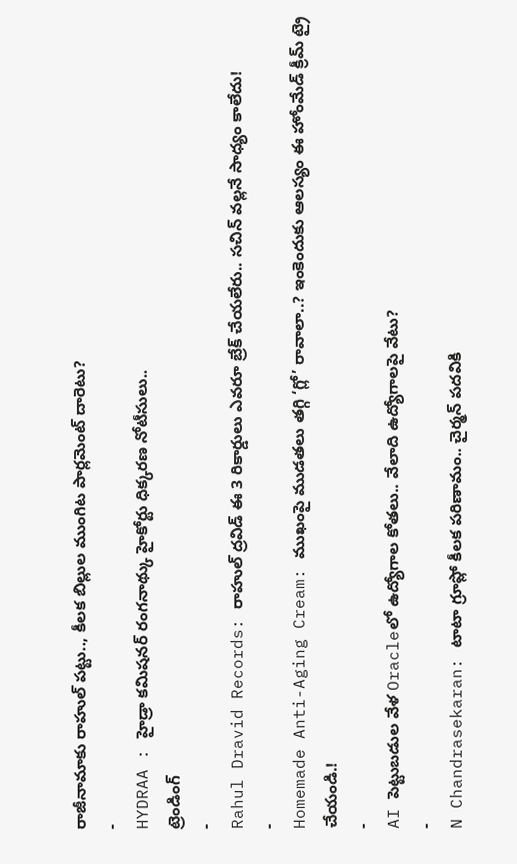రాజీనామాకు రాహుల్ పట్టు.., కీలక బిల్లుల ముంగిట పార్లమెంట్ దారెటు?
-
HYDRAA : హైడ్రా కమిషనర్ రంగనాథ్కు హైకోర్టు ధిక్కరణ నోటీసులు..
ట్రెండింగ్
-
Rahul Dravid Records: రాహుల్ ద్రవిడ్ ఈ 3 రికార్డులు ఎవరూ బ్రేక్ చేయలేరు.. సచిన్ వల్లనే సాధ్యం కాలేదు!
-
Homemade Anti-Aging Cream: ముఖంపై ముడతలు తగ్గి ‘గ్లో’ రావాలా..? ఇంకెందుకు ఆలస్యం ఈ హోంమేడ్ క్రీమ్ ట్రై చేయండి.!
-
AI పెట్టుబడుల వేళ Oracleలో ఉద్యోగాల కోతలు.. వేలాది ఉద్యోగాలపై వేటు?
-
N Chandrasekaran: టాటా గ్రూప్లో కీలక పరిణామం.. చైర్మన్ పదవికి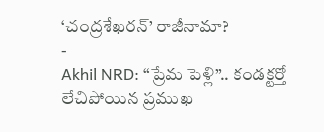‘చంద్రశేఖరన్’ రాజీనామా?
-
Akhil NRD: “ప్రేమ పెళ్లి”.. కండక్టర్తో లేచిపోయిన ప్రముఖ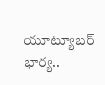యూట్యూబర్ భార్య..